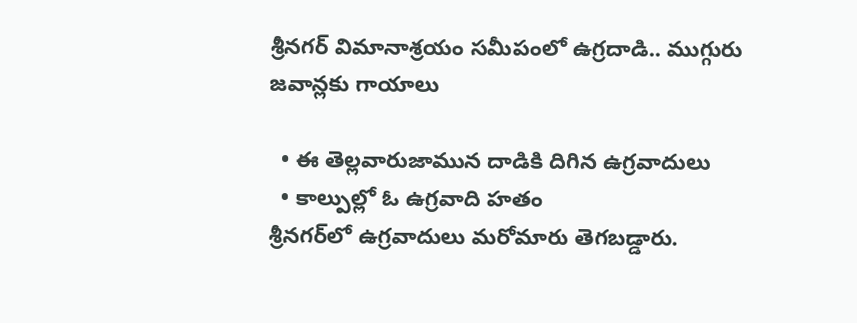శ్రీనగర్ విమానాశ్రయం సమీపంలో ఉగ్రదాడి.. ముగ్గురు జవాన్లకు గాయాలు

  • ఈ తెల్లవారుజామున దాడికి దిగిన ఉగ్రవాదులు
  • కాల్పుల్లో ఓ ఉగ్రవాది హతం
శ్రీనగర్‌లో ఉగ్రవాదులు మరోమారు తెగబడ్డారు.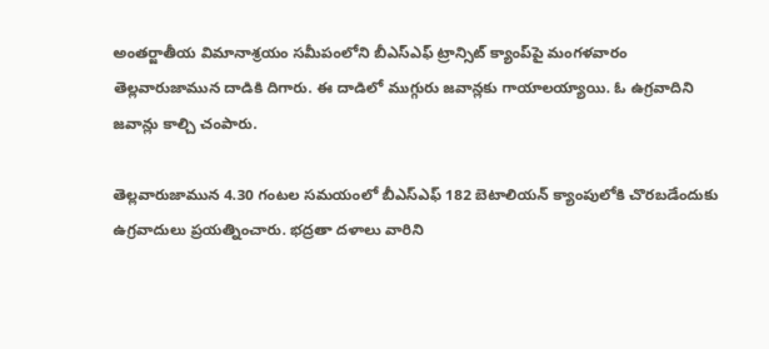అంతర్జాతీయ విమానాశ్రయం సమీపంలోని బీఎస్ఎఫ్ ట్రాన్సిట్ క్యాంప్‌పై మంగళవారం తెల్లవారుజామున దాడికి దిగారు. ఈ దాడిలో ముగ్గురు జవాన్లకు గాయాలయ్యాయి. ఓ ఉగ్రవాదిని జవాన్లు కాల్చి చంపారు.

తెల్లవారుజామున 4.30 గంటల సమయంలో బీఎస్ఎఫ్ 182 బెటాలియన్ క్యాంపులోకి చొరబడేందుకు ఉగ్రవాదులు ప్రయత్నించారు. భద్రతా దళాలు వారిని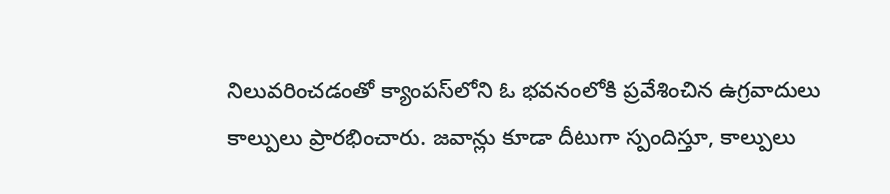నిలువరించడంతో క్యాంపస్‌లోని ఓ భవనంలోకి ప్రవేశించిన ఉగ్రవాదులు కాల్పులు ప్రారభించారు. జవాన్లు కూడా దీటుగా స్పందిస్తూ, కాల్పులు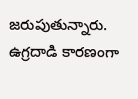జరుపుతున్నారు. ఉగ్రదాడి కారణంగా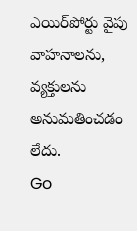ఎయిర్‌పోర్టు వైపు వాహనాలను, వ్యక్తులను అనుమతించడం లేదు.
Go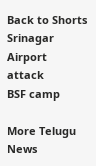Back to Shorts
Srinagar
Airport
attack
BSF camp

More Telugu News